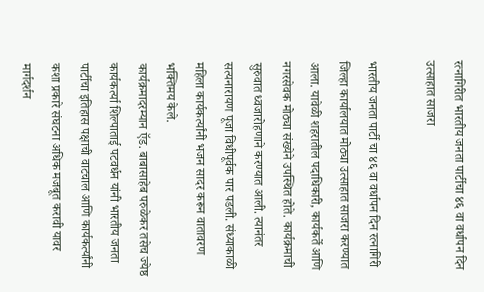रत्नागिरीत भारतीय जनता पार्टीचा ४६ वा वर्धापन दिन उत्साहात साजरा

भारतीय जनता पार्टी चा ४६ वा वर्धापन दिन रत्नागिरी जिल्हा कार्यालयात मोठ्या उत्साहात साजरा करण्यात आला. यावेळी शहरातील पदाधिकारी, कार्यकर्ते आणि नगरसेवक मोठ्या संख्येने उपस्थित होते. कार्यक्रमाची सुरुवात ध्वजारोहणाने करण्यात आली. त्यानंतर सत्यनारायण पूजा विधीपूर्वक पार पडली. संध्याकाळी महिला कार्यकर्त्यांनी भजन सादर करून वातावरण भक्तिमय केले.
कार्यक्रमादरम्यान ऍड. बाबासाहेब परुळेकर तसेच ज्येष्ठ कार्यकर्त्या शिल्पाताई पटवर्धन यांनी भारतीय जनता पार्टीचा इतिहास पक्षाची वाटचाल आणि कार्यकर्त्यांनी कशा प्रकारे संघटना अधिक मजबूत करावी यावर मार्गदर्शन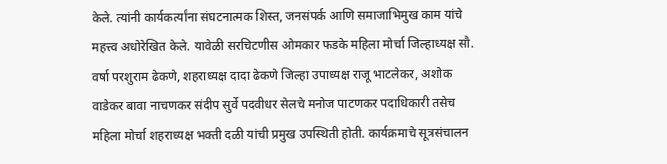केले. त्यांनी कार्यकर्त्यांना संघटनात्मक शिस्त, जनसंपर्क आणि समाजाभिमुख काम यांचे महत्त्व अधोरेखित केले. यावेळी सरचिटणीस ओमकार फडके महिला मोर्चा जिल्हाध्यक्ष सौ. वर्षा परशुराम ढेकणे, शहराध्यक्ष दादा ढेकणे जिल्हा उपाध्यक्ष राजू भाटलेकर, अशोक वाडेकर बावा नाचणकर संदीप सुर्वे पदवीधर सेलचे मनोज पाटणकर पदाधिकारी तसेच महिला मोर्चा शहराध्यक्ष भक्ती दळी यांची प्रमुख उपस्थिती होती. कार्यक्रमाचे सूत्रसंचालन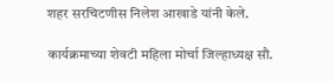शहर सरचिटणीस निलेश आखाडे यांनी केले.

कार्यक्रमाच्या शेवटी महिला मोर्चा जिल्हाध्यक्ष सौ.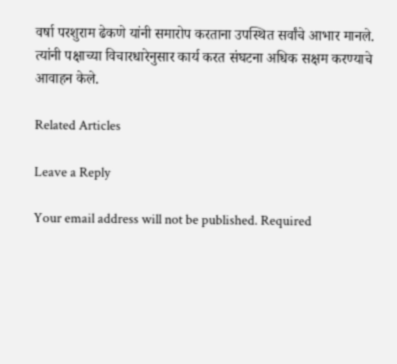वर्षा परशुराम ढेकणे यांनी समारोप करताना उपस्थित सर्वांचे आभार मानले. त्यांनी पक्षाच्या विचारधारेनुसार कार्य करत संघटना अधिक सक्षम करण्याचे आवाहन केले.

Related Articles

Leave a Reply

Your email address will not be published. Required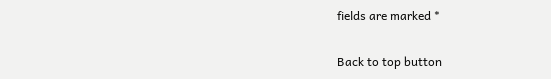fields are marked *

Back to top button